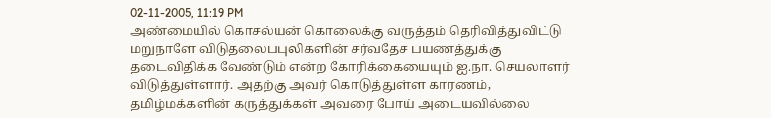02-11-2005, 11:19 PM
அண்மையில் கொசல்யன் கொலைக்கு வருத்தம் தெரிவித்துவிட்டு மறுநாளே விடுதலைபபுலிகளின் சர்வதேச பயணத்துக்கு தடைவிதிக்க வேண்டும் என்ற கோரிக்கையையும் ஐ.நா. செயலாளர் விடுத்துள்ளார். அதற்கு அவர் கொடுத்துள்ள காரணம், தமிழ்மக்களின் கருத்துக்கள் அவரை போய் அடையவில்லை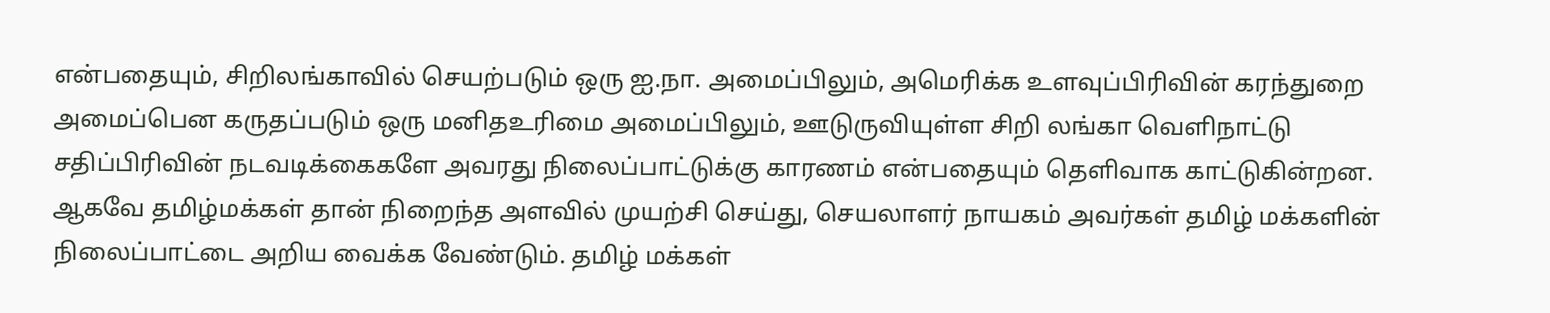என்பதையும், சிறிலங்காவில் செயற்படும் ஒரு ஐ.நா. அமைப்பிலும், அமெரிக்க உளவுப்பிரிவின் கரந்துறை அமைப்பென கருதப்படும் ஒரு மனிதஉரிமை அமைப்பிலும், ஊடுருவியுள்ள சிறி லங்கா வெளிநாட்டு சதிப்பிரிவின் நடவடிக்கைகளே அவரது நிலைப்பாட்டுக்கு காரணம் என்பதையும் தெளிவாக காட்டுகின்றன. ஆகவே தமிழ்மக்கள் தான் நிறைந்த அளவில் முயற்சி செய்து, செயலாளர் நாயகம் அவர்கள் தமிழ் மக்களின் நிலைப்பாட்டை அறிய வைக்க வேண்டும். தமிழ் மக்கள்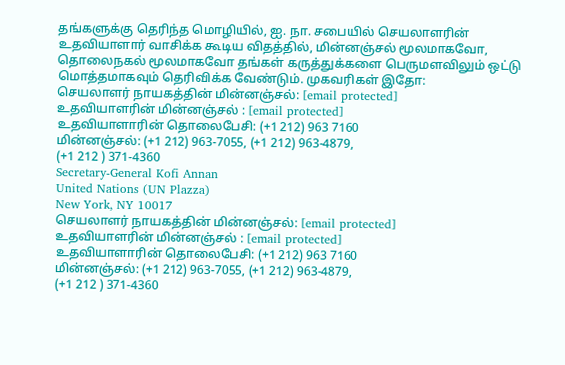தங்களுக்கு தெரிந்த மொழியில், ஐ. நா. சபையில் செயலாளரின் உதவியாளார் வாசிக்க கூடிய விதத்தில், மின்னஞ்சல் மூலமாகவோ, தொலைநகல் மூலமாகவோ தங்கள் கருத்துக்களை பெருமளவிலும் ஒட்டு மொத்தமாகவும் தெரிவிக்க வேண்டும். முகவரிகள் இதோ:
செயலாளர் நாயகத்தின் மின்னஞ்சல்: [email protected]
உதவியாளரின் மின்னஞ்சல் : [email protected]
உதவியாளாரின் தொலைபேசி: (+1 212) 963 7160
மின்னஞ்சல்: (+1 212) 963-7055, (+1 212) 963-4879,
(+1 212 ) 371-4360
Secretary-General Kofi Annan
United Nations (UN Plazza)
New York, NY 10017
செயலாளர் நாயகத்தின் மின்னஞ்சல்: [email protected]
உதவியாளரின் மின்னஞ்சல் : [email protected]
உதவியாளாரின் தொலைபேசி: (+1 212) 963 7160
மின்னஞ்சல்: (+1 212) 963-7055, (+1 212) 963-4879,
(+1 212 ) 371-4360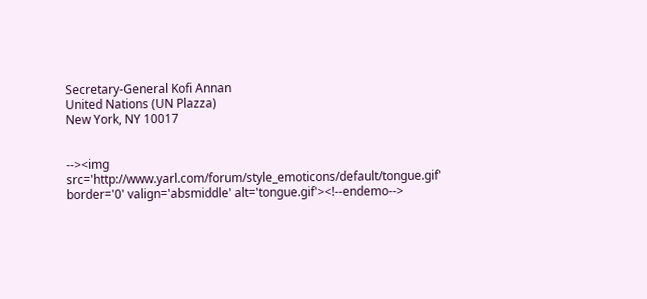Secretary-General Kofi Annan
United Nations (UN Plazza)
New York, NY 10017


--><img src='http://www.yarl.com/forum/style_emoticons/default/tongue.gif' border='0' valign='absmiddle' alt='tongue.gif'><!--endemo-->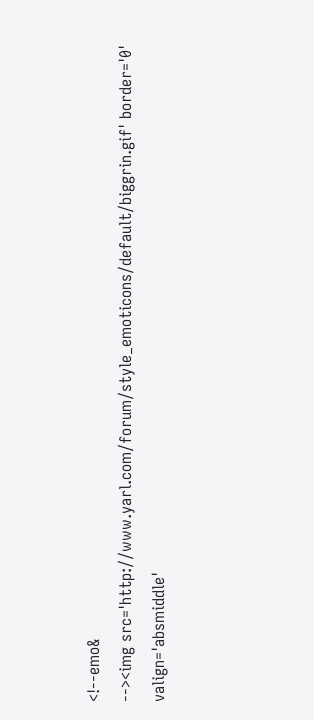<!--emo&
--><img src='http://www.yarl.com/forum/style_emoticons/default/biggrin.gif' border='0' valign='absmiddle'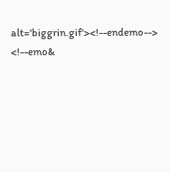alt='biggrin.gif'><!--endemo--> <!--emo&